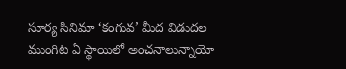సూర్య సినిమా ‘కంగువ’ మీద విడుదల ముంగిట ఏ స్థాయిలో అంచనాలున్నాయో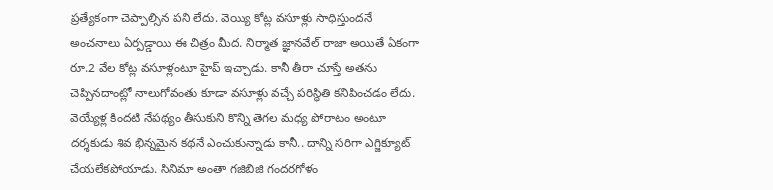ప్రత్యేకంగా చెప్పాల్సిన పని లేదు. వెయ్యి కోట్ల వసూళ్లు సాధిస్తుందనే అంచనాలు ఏర్పడ్డాయి ఈ చిత్రం మీద. నిర్మాత జ్ఞానవేల్ రాజా అయితే ఏకంగా రూ.2 వేల కోట్ల వసూళ్లంటూ హైప్ ఇచ్చాడు. కానీ తీరా చూస్తే అతను చెప్పినదాంట్లో నాలుగోవంతు కూడా వసూళ్లు వచ్చే పరిస్థితి కనిపించడం లేదు.
వెయ్యేళ్ల కిందటి నేపథ్యం తీసుకుని కొన్ని తెగల మధ్య పోరాటం అంటూ దర్శకుడు శివ భిన్నమైన కథనే ఎంచుకున్నాడు కానీ.. దాన్ని సరిగా ఎగ్జిక్యూట్ చేయలేకపోయాడు. సినిమా అంతా గజిబిజి గందరగోళం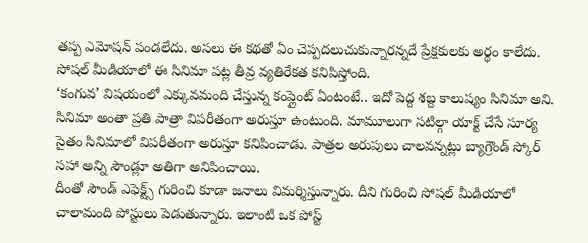తప్ప ఎమోషన్ పండలేదు. అసలు ఈ కథతో ఏం చెప్పదలుచుకున్నారన్నదే ప్రేక్షకులకు అర్థం కాలేదు. సోషల్ మీడియాలో ఈ సినిమా పట్ల తీవ్ర వ్యతిరేకత కనిపిస్తోంది.
‘కంగువ’ విషయంలో ఎక్కువమంది చేస్తున్న కంప్లైంట్ ఏంటంటే.. ఇదో పెద్ద శబ్ద కాలుష్యం సినిమా అని. సినిమా అంతా ప్రతి పాత్రా విపరీతంగా అరుస్తూ ఉంటుంది. మామూలుగా సటిల్గా యాక్ట్ చేసే సూర్య సైతం సినిమాలో విపరీతంగా అరుస్తూ కనిపించాడు. పాత్రల అరుపులు చాలవన్నట్లు బ్యాగ్రౌండ్ స్కోర్ సహా అన్ని సౌండ్లూ అతిగా అనిపించాయి.
దీంతో సౌండ్ ఎఫెక్ట్స్ గురించి కూడా జనాలు విమర్శిస్తున్నారు. దీని గురించి సోషల్ మీడియాలో చాలామంది పోస్టులు పెడుతున్నారు. ఇలాంటి ఒక పోస్ట్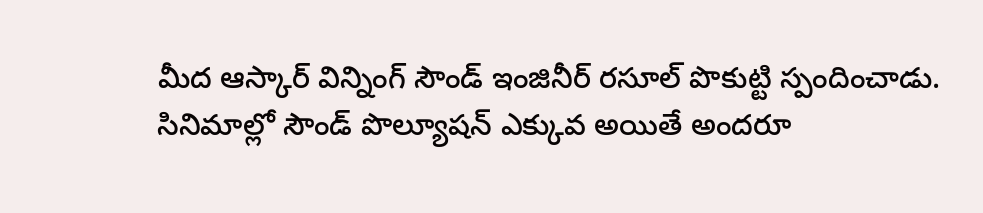మీద ఆస్కార్ విన్నింగ్ సౌండ్ ఇంజినీర్ రసూల్ పొకుట్టి స్పందించాడు.
సినిమాల్లో సౌండ్ పొల్యూషన్ ఎక్కువ అయితే అందరూ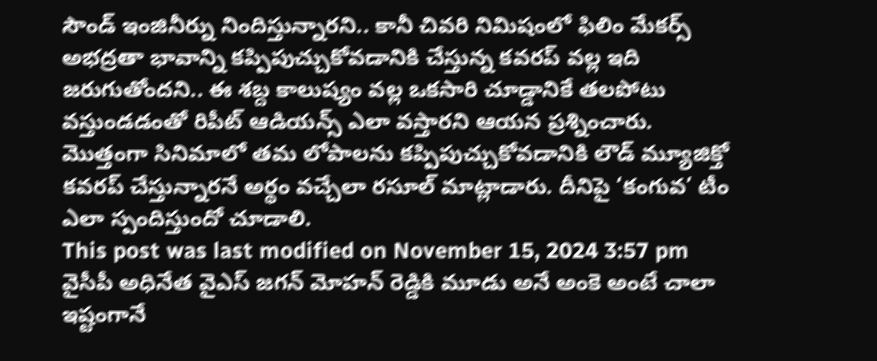సౌండ్ ఇంజినీర్ను నిందిస్తున్నారని.. కానీ చివరి నిమిషంలో ఫిలిం మేకర్స్ అభద్రతా భావాన్ని కప్పిపుచ్చుకోవడానికి చేస్తున్న కవరప్ వల్ల ఇది జరుగుతోందని.. ఈ శబ్ద కాలుష్యం వల్ల ఒకసారి చూడ్డానికే తలపోటు వస్తుండడంతో రిపీట్ ఆడియన్స్ ఎలా వస్తారని ఆయన ప్రశ్నించారు. మొత్తంగా సినిమాలో తమ లోపాలను కప్పిపుచ్చుకోవడానికి లౌడ్ మ్యూజిక్తో కవరప్ చేస్తున్నారనే అర్థం వచ్చేలా రసూల్ మాట్లాడారు. దీనిపై ‘కంగువ’ టీం ఎలా స్పందిస్తుందో చూడాలి.
This post was last modified on November 15, 2024 3:57 pm
వైసీపీ అధినేత వైఎస్ జగన్ మోహన్ రెడ్డికి మూడు అనే అంకె అంటే చాలా ఇష్టంగానే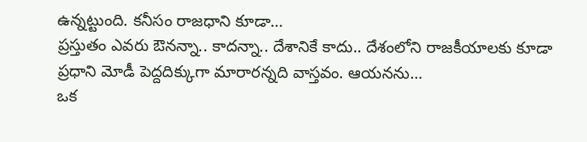ఉన్నట్టుంది. కనీసం రాజధాని కూడా…
ప్రస్తుతం ఎవరు ఔనన్నా.. కాదన్నా.. దేశానికే కాదు.. దేశంలోని రాజకీయాలకు కూడా ప్రధాని మోడీ పెద్దదిక్కుగా మారారన్నది వాస్తవం. ఆయనను…
ఒక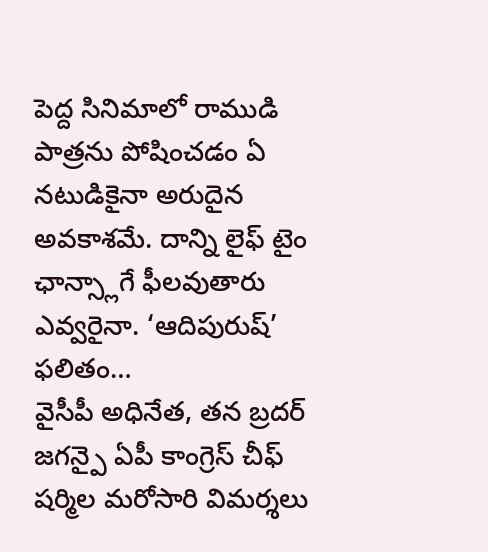పెద్ద సినిమాలో రాముడి పాత్రను పోషించడం ఏ నటుడికైనా అరుదైన అవకాశమే. దాన్ని లైఫ్ టైం ఛాన్స్లాగే ఫీలవుతారు ఎవ్వరైనా. ‘ఆదిపురుష్’ ఫలితం…
వైసీపీ అధినేత, తన బ్రదర్ జగన్పై ఏపీ కాంగ్రెస్ చీఫ్ షర్మిల మరోసారి విమర్శలు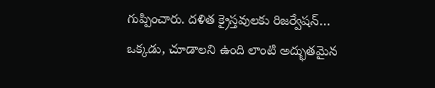గుప్పించారు. దళిత క్రైస్తవులకు రిజర్వేషన్…
ఒక్కడు, చూడాలని ఉంది లాంటి అద్భుతమైన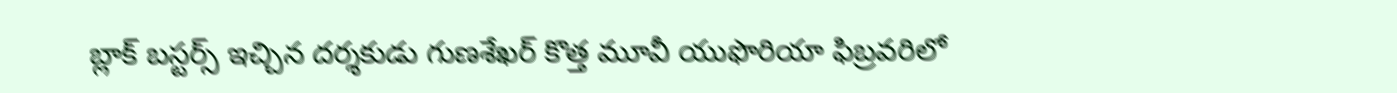బ్లాక్ బస్టర్స్ ఇచ్చిన దర్శకుడు గుణశేఖర్ కొత్త మూవీ యుఫొరియా ఫిబ్రవరిలో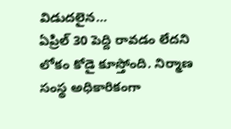విడుదలైన…
ఏప్రిల్ 30 పెద్ది రావడం లేదని లోకం కోడై కూస్తోంది. నిర్మాణ సంస్థ అధికారికంగా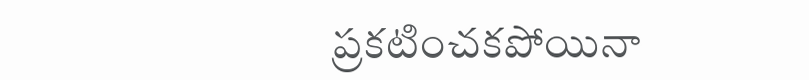ప్రకటించకపోయినా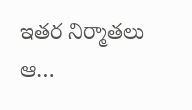ఇతర నిర్మాతలు ఆ…